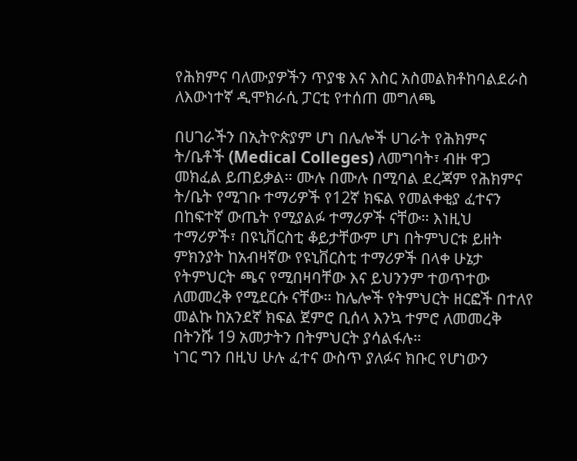የሕክምና ባለሙያዎችን ጥያቄ እና እስር አስመልክቶከባልደራስ ለእውነተኛ ዲሞክራሲ ፓርቲ የተሰጠ መግለጫ

በሀገራችን በኢትዮጵያም ሆነ በሌሎች ሀገራት የሕክምና ት/ቤቶች (Medical Colleges) ለመግባት፣ ብዙ ዋጋ መክፈል ይጠይቃል። ሙሉ በሙሉ በሚባል ደረጃም የሕክምና ት/ቤት የሚገቡ ተማሪዎች የ12ኛ ክፍል የመልቀቂያ ፈተናን በከፍተኛ ውጤት የሚያልፉ ተማሪዎች ናቸው። እነዚህ ተማሪዎች፣ በዩኒቨርስቲ ቆይታቸውም ሆነ በትምህርቱ ይዘት ምክንያት ከአብዛኛው የዩኒቨርስቲ ተማሪዎች በላቀ ሁኔታ የትምህርት ጫና የሚበዛባቸው እና ይህንንም ተወጥተው ለመመረቅ የሚደርሱ ናቸው። ከሌሎች የትምህርት ዘርፎች በተለየ መልኩ ከአንደኛ ክፍል ጀምሮ ቢሰላ እንኳ ተምሮ ለመመረቅ በትንሹ 19 አመታትን በትምህርት ያሳልፋሉ።
ነገር ግን በዚህ ሁሉ ፈተና ውስጥ ያለፉና ክቡር የሆነውን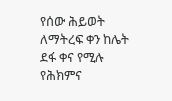የሰው ሕይወት ለማትረፍ ቀን ከሌት ደፋ ቀና የሚሉ የሕክምና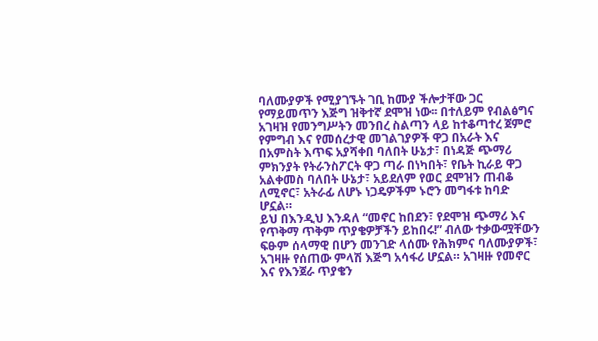ባለሙያዎች የሚያገኙት ገቢ ከሙያ ችሎታቸው ጋር የማይመጥን እጅግ ዝቅተኛ ደሞዝ ነው፡፡ በተለይም የብልፅግና አገዛዝ የመንግሥትን መንበረ ስልጣን ላይ ከተቆጣተረ ጀምሮ የምግብ እና የመሰረታዊ መገልገያዎች ዋጋ በአራት እና በአምስት እጥፍ አያሻቀበ ባለበት ሁኔታ፣ በነዳጅ ጭማሪ ምክንያት የትራንስፖርት ዋጋ ጣራ በነካበት፣ የቤት ኪራይ ዋጋ አልቀመስ ባለበት ሁኔታ፣ አይደለም የወር ደሞዝን ጠብቆ ለሚኖር፣ አትራፊ ለሆኑ ነጋዴዎችም ኑሮን መግፋቱ ከባድ ሆኗል።
ይህ በእንዲህ እንዳለ “መኖር ከበደን፣ የደሞዝ ጭማሪ እና የጥቅማ ጥቅም ጥያቄዎቻችን ይከበሩ!” ብለው ተቃውሟቸውን ፍፁም ሰላማዊ በሆን መንገድ ላሰሙ የሕክምና ባለሙያዎች፣ አገዛዙ የሰጠው ምላሽ እጅግ አሳፋሪ ሆኗል። አገዛዙ የመኖር እና የእንጀራ ጥያቄን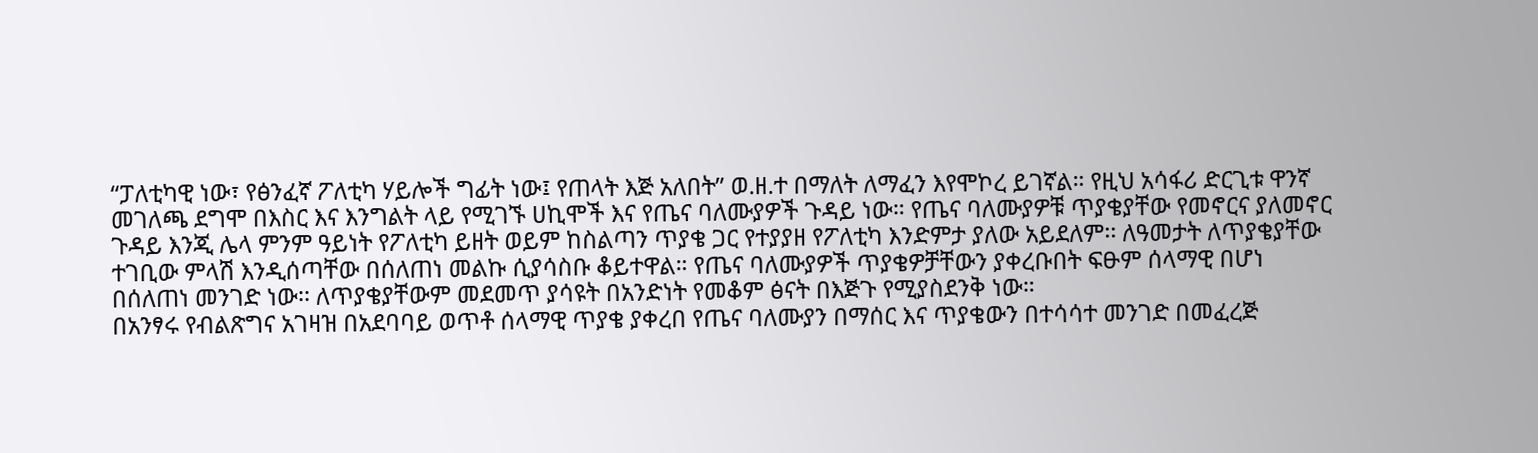“ፓለቲካዊ ነው፣ የፅንፈኛ ፖለቲካ ሃይሎች ግፊት ነው፤ የጠላት እጅ አለበት” ወ.ዘ.ተ በማለት ለማፈን እየሞኮረ ይገኛል። የዚህ አሳፋሪ ድርጊቱ ዋንኛ መገለጫ ደግሞ በእስር እና እንግልት ላይ የሚገኙ ሀኪሞች እና የጤና ባለሙያዎች ጉዳይ ነው። የጤና ባለሙያዎቹ ጥያቄያቸው የመኖርና ያለመኖር ጉዳይ እንጂ ሌላ ምንም ዓይነት የፖለቲካ ይዘት ወይም ከስልጣን ጥያቄ ጋር የተያያዘ የፖለቲካ እንድምታ ያለው አይደለም፡፡ ለዓመታት ለጥያቄያቸው ተገቢው ምላሽ እንዲሰጣቸው በሰለጠነ መልኩ ሲያሳስቡ ቆይተዋል። የጤና ባለሙያዎች ጥያቄዎቻቸውን ያቀረቡበት ፍፁም ሰላማዊ በሆነ በሰለጠነ መንገድ ነው፡፡ ለጥያቄያቸውም መደመጥ ያሳዩት በአንድነት የመቆም ፅናት በእጅጉ የሚያስደንቅ ነው።
በአንፃሩ የብልጽግና አገዛዝ በአደባባይ ወጥቶ ሰላማዊ ጥያቄ ያቀረበ የጤና ባለሙያን በማሰር እና ጥያቄውን በተሳሳተ መንገድ በመፈረጅ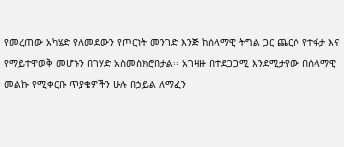የመረጠው አካሄድ የለመደውን የጦርነት መንገድ እንጅ ከሰላማዊ ትግል ጋር ጨርሶ የተፋታ እና የማይተዋወቅ መሆኑን በገሃድ አስመስክሮበታል፡፡ አገዛዙ በተደጋጋሚ እንደሚታየው በሰላማዊ መልኩ የሚቀርቡ ጥያቄዎችን ሁሉ በኃይል ለማፈን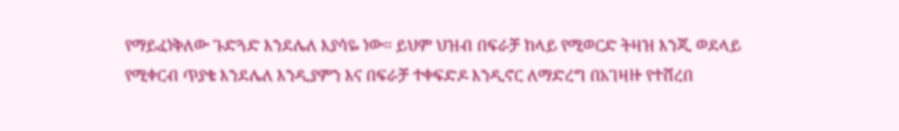የማይፈነቅለው ጉድጓድ እንደሌለ እያሳዬ ነው። ይህም ህዝብ በፍራቻ ከላይ የሚወርድ ትዛዝ እንጂ ወደላይ የሚቀርብ ጥያቄ እንደሌለ እንዲያምን እና በፍራቻ ተቀፍድዶ እንዲኖር ለማድረግ በአገዛዙ የተሸረበ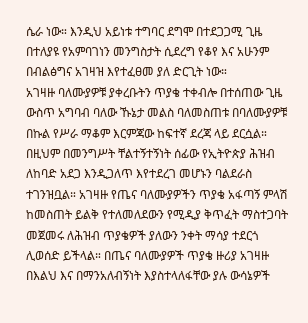ሴራ ነው። እንዲህ አይነቱ ተግባር ደግሞ በተደጋጋሚ ጊዜ በተለያዩ የአምባገነን መንግስታት ሲደረግ የቆየ እና አሁንም በብልፅግና አገዛዝ እየተፈፀመ ያለ ድርጊት ነው።
አገዛዙ ባለሙያዎቹ ያቀረቡትን ጥያቄ ተቀብሎ በተሰጠው ጊዜ ውስጥ አግባብ ባለው ኹኔታ መልስ ባለመስጠቱ በባለሙያዎቹ በኩል የሥራ ማቆም እርምጃው ከፍተኛ ደረጃ ላይ ደርሷል። በዚህም በመንግሥት ቸልተኝተኝነት ሰፊው የኢትዮጵያ ሕዝብ ለከባድ አደጋ እንዲጋለጥ እየተደረገ መሆኑን ባልደራስ ተገንዝቧል። አገዛዙ የጤና ባለሙያዎችን ጥያቄ አፋጣኝ ምላሽ ከመስጠት ይልቅ የተለመለደውን የሚዲያ ቅጥፈት ማስተጋባት መጀመሩ ለሕዝብ ጥያቄዎች ያለውን ንቀት ማሳያ ተደርጎ ሊወሰድ ይችላል። በጤና ባለሙያዎች ጥያቄ ዙሪያ አገዛዙ በእልህ እና በማንአለብኝነት እያስተላለፋቸው ያሉ ውሳኔዎች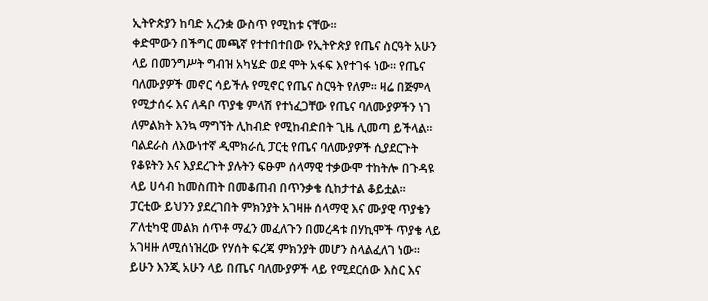ኢትዮጵያን ከባድ አረንቋ ውስጥ የሚከቱ ናቸው።
ቀድሞውን በችግር መጫኛ የተተበተበው የኢትዮጵያ የጤና ስርዓት አሁን ላይ በመንግሥት ግብዝ አካሄድ ወደ ሞት አፋፍ እየተገፋ ነው። የጤና ባለሙያዎች መኖር ሳይችሉ የሚኖር የጤና ስርዓት የለም። ዛሬ በጅምላ የሚታሰሩ እና ለዳቦ ጥያቄ ምላሽ የተነፈጋቸው የጤና ባለሙያዎችን ነገ ለምልክት እንኳ ማግኘት ሊከብድ የሚከብድበት ጊዜ ሊመጣ ይችላል።
ባልደራስ ለእውነተኛ ዲሞክራሲ ፓርቲ የጤና ባለሙያዎች ሲያደርጉት የቆዩትን እና እያደረጉት ያሉትን ፍፁም ሰላማዊ ተቃውሞ ተከትሎ በጉዳዩ ላይ ሀሳብ ከመስጠት በመቆጠብ በጥንቃቄ ሲከታተል ቆይቷል።
ፓርቲው ይህንን ያደረገበት ምክንያት አገዛዙ ሰላማዊ እና ሙያዊ ጥያቄን ፖለቲካዊ መልክ ሰጥቶ ማፈን መፈለጉን በመረዳቱ በሃኪሞች ጥያቄ ላይ አገዛዙ ለሚሰነዝረው የሃሰት ፍረጃ ምክንያት መሆን ስላልፈለገ ነው።
ይሁን እንጂ አሁን ላይ በጤና ባለሙያዎች ላይ የሚደርሰው እስር እና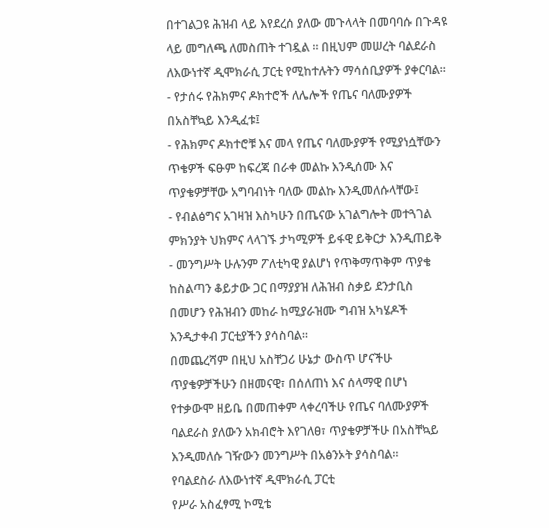በተገልጋዩ ሕዝብ ላይ እየደረሰ ያለው መጉላላት በመባባሱ በጉዳዩ ላይ መግለጫ ለመስጠት ተገዷል ። በዚህም መሠረት ባልደራስ ለእውነተኛ ዲሞክራሲ ፓርቲ የሚከተሉትን ማሳሰቢያዎች ያቀርባል።
- የታሰሩ የሕክምና ዶክተሮች ለሌሎች የጤና ባለሙያዎች በአስቸኳይ እንዲፈቱ፤
- የሕክምና ዶክተሮቹ እና መላ የጤና ባለሙያዎች የሚያነሷቸውን ጥቄዎች ፍፁም ከፍረጃ በራቀ መልኩ እንዲሰሙ እና ጥያቄዎቻቸው አግባብነት ባለው መልኩ እንዲመለሱላቸው፤
- የብልፅግና አገዛዝ እስካሁን በጤናው አገልግሎት መተጓገል ምክንያት ህክምና ላላገኙ ታካሚዎች ይፋዊ ይቅርታ እንዲጠይቅ
- መንግሥት ሁሉንም ፖለቲካዊ ያልሆነ የጥቅማጥቅም ጥያቄ ከስልጣን ቆይታው ጋር በማያያዝ ለሕዝብ ስቃይ ደንታቢስ በመሆን የሕዝብን መከራ ከሚያራዝሙ ግብዝ አካሄዶች እንዲታቀብ ፓርቲያችን ያሳስባል።
በመጨረሻም በዚህ አስቸጋሪ ሁኔታ ውስጥ ሆናችሁ ጥያቄዎቻችሁን በዘመናዊ፣ በሰለጠነ እና ሰላማዊ በሆነ የተቃውሞ ዘይቤ በመጠቀም ላቀረባችሁ የጤና ባለሙያዎች ባልደራስ ያለውን አክብሮት እየገለፀ፣ ጥያቄዎቻችሁ በአስቸኳይ እንዲመለሱ ገዥውን መንግሥት በአፅንኦት ያሳስባል።
የባልደስራ ለእውነተኛ ዲሞክራሲ ፓርቲ
የሥራ አስፈፃሚ ኮሚቴ